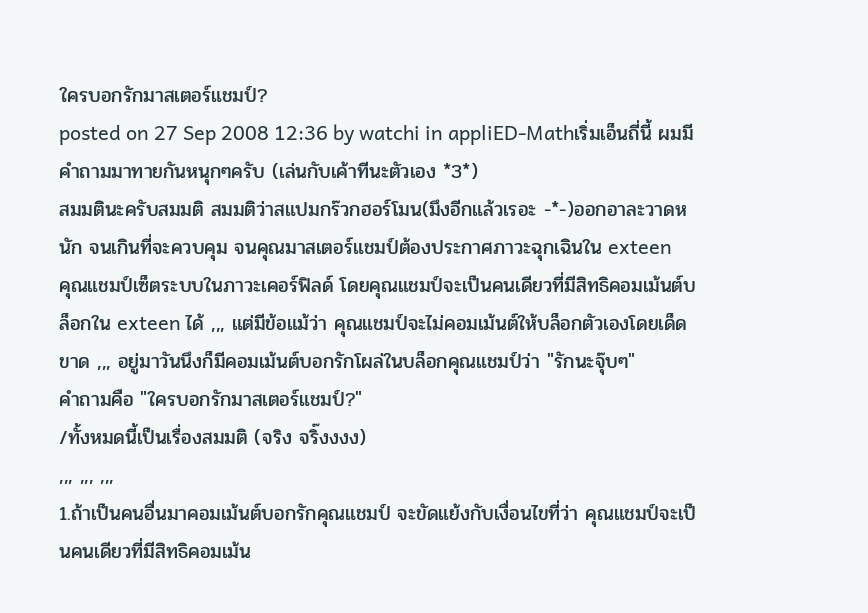ใครบอกรักมาสเตอร์แชมป์?
posted on 27 Sep 2008 12:36 by watchi in appliED-Mathเริ่มเอ็นถี่นี้ ผมมีคำถามมาทายกันหนุกๆครับ (เล่นกับเค้าทีนะตัวเอง *3*)
สมมตินะครับสมมติ สมมติว่าสแปมกร๊วกฮอร์โมน(มึงอีกแล้วเรอะ -*-)ออกอาละวาดหนัก จนเกินที่จะควบคุม จนคุณมาสเตอร์แชมป์ต้องประกาศภาวะฉุกเฉินใน exteen
คุณแชมป์เซ็ตระบบในภาวะเคอร์ฟิลด์ โดยคุณแชมป์จะเป็นคนเดียวที่มีสิทธิคอมเม้นต์บล็อกใน exteen ได้ ,,, แต่มีข้อแม้ว่า คุณแชมป์จะไม่คอมเม้นต์ให้บล็อกตัวเองโดยเด็ดขาด ,,, อยู่มาวันนึงก็มีคอมเม้นต์บอกรักโผล่ในบล็อกคุณแชมป์ว่า "รักนะจุ๊บๆ"
คำถามคือ "ใครบอกรักมาสเตอร์แชมป์?"
/ทั้งหมดนี้เป็นเรื่องสมมติ (จริง จริ๊งงงง)
,,, ,,, ,,,
1.ถ้าเป็นคนอื่นมาคอมเม้นต์บอกรักคุณแชมป์ จะขัดแย้งกับเงื่อนไขที่ว่า คุณแชมป์จะเป็นคนเดียวที่มีสิทธิคอมเม้น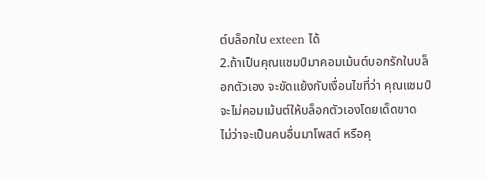ต์บล็อกใน exteen ได้
2.ถ้าเป็นคุณแชมป์มาคอมเม้นต์บอกรักในบล็อกตัวเอง จะขัดแย้งกับเงื่อนไขที่ว่า คุณแชมป์จะไม่คอมเม้นต์ให้บล็อกตัวเองโดยเด็ดขาด
ไม่ว่าจะเป็นคนอื่นมาโพสต์ หรือคุ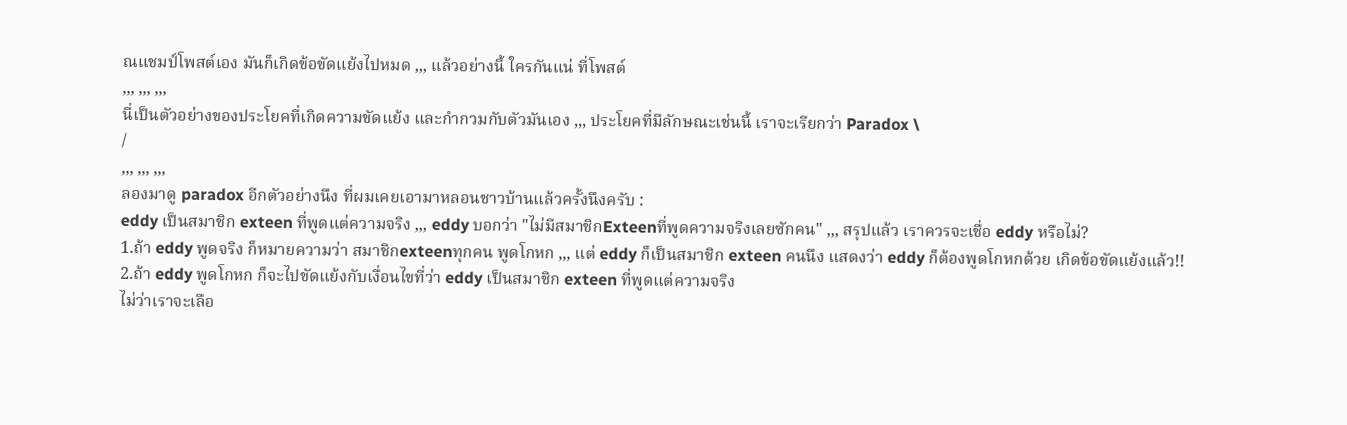ณแชมป์โพสต์เอง มันก็เกิดข้อขัดแย้งไปหมด ,,, แล้วอย่างนี้ ใครกันแน่ ที่โพสต์
,,, ,,, ,,,
นี่เป็นตัวอย่างของประโยคที่เกิดความขัดแย้ง และกำกวมกับตัวมันเอง ,,, ประโยคที่มีลักษณะเช่นนี้ เราจะเรียกว่า Paradox \
/
,,, ,,, ,,,
ลองมาดู paradox อีกตัวอย่างนึง ที่ผมเคยเอามาหลอนชาวบ้านแล้วครั้งนึงครับ :
eddy เป็นสมาชิก exteen ที่พูดแต่ความจริง ,,, eddy บอกว่า "ไม่มีสมาชิกExteenที่พูดความจริงเลยซักคน" ,,, สรุปแล้ว เราควรจะเชื่อ eddy หรือไม่?
1.ถ้า eddy พูดจริง ก็หมายความว่า สมาชิกexteenทุกคน พูดโกหก ,,, แต่ eddy ก็เป็นสมาชิก exteen คนนึง แสดงว่า eddy ก็ต้องพูดโกหกด้วย เกิดข้อขัดแย้งแล้ว!!
2.ถ้า eddy พูดโกหก ก็จะไปขัดแย้งกับเงื่อนไขที่ว่า eddy เป็นสมาชิก exteen ที่พูดแต่ความจริง
ไม่ว่าเราจะเลือ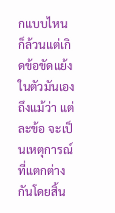กแบบไหน ก็ล้วนแต่เกิดข้อขัดแย้งในตัวมันเอง ถึงแม้ว่า แต่ละข้อ จะเป็นเหตุการณ์ที่แตกต่างกันโดยสิ้น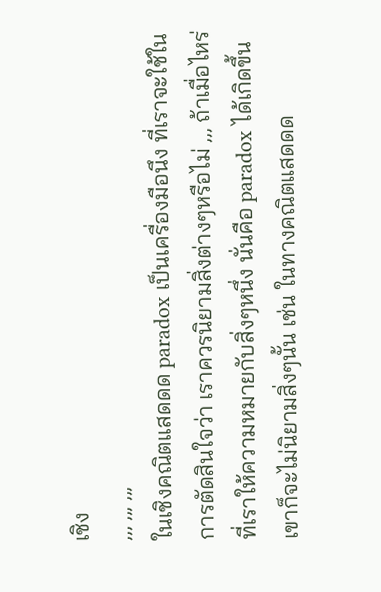เชิง
,,, ,,, ,,,
ในเชิงคณิตแสดดด paradox เป็นเครื่องมือนึง ที่เราจะใช้ในการตัดสินใจว่า เราควรนิยามสิ่งต่างๆหรือไม่ ,,, ถ้าเมื่อไหร่ ที่เราให้ความหมายกับสิ่งๆหนึ่ง นั่นคือ paradox ได้เกิดขึ้น เขาก็จะไม่นิยามสิ่งๆนั้น เช่น ในทางคณิตแสดดด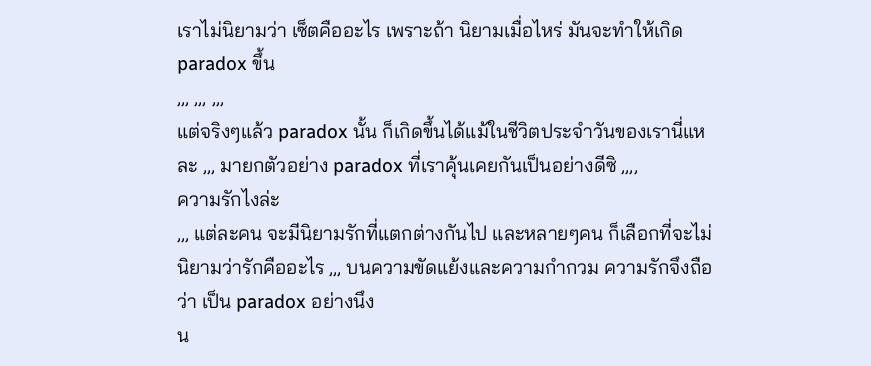เราไม่นิยามว่า เซ็ตคืออะไร เพราะถ้า นิยามเมื่อไหร่ มันจะทำให้เกิด paradox ขึ้น
,,, ,,, ,,,
แต่จริงๆแล้ว paradox นั้น ก็เกิดขึ้นได้แม้ในชีวิตประจำวันของเรานี่แหละ ,,, มายกตัวอย่าง paradox ที่เราคุ้นเคยกันเป็นอย่างดีซิ ,,,,
ความรักไงล่ะ
,,, แต่ละคน จะมีนิยามรักที่แตกต่างกันไป และหลายๆคน ก็เลือกที่จะไม่นิยามว่ารักคืออะไร ,,, บนความขัดแย้งและความกำกวม ความรักจึงถือว่า เป็น paradox อย่างนึง
น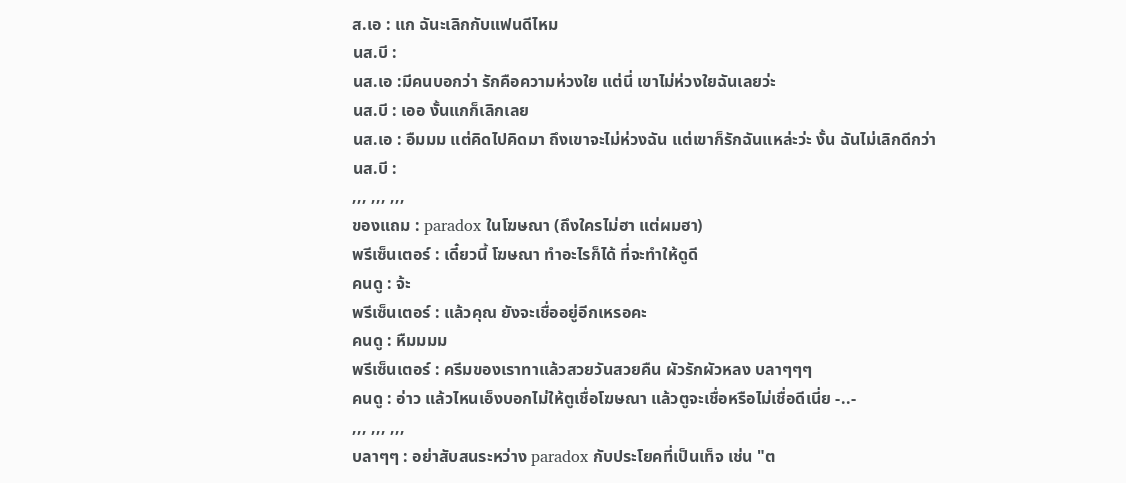ส.เอ : แก ฉันะเลิกกับแฟนดีไหม
นส.บี :
นส.เอ :มีคนบอกว่า รักคือความห่วงใย แต่นี่ เขาไม่ห่วงใยฉันเลยว่ะ
นส.บี : เออ งั้นแกก็เลิกเลย
นส.เอ : อืมมม แต่คิดไปคิดมา ถึงเขาจะไม่ห่วงฉัน แต่เขาก็รักฉันแหล่ะว่ะ งั้น ฉันไม่เลิกดีกว่า
นส.บี :
,,, ,,, ,,,
ของแถม : paradox ในโฆษณา (ถึงใครไม่ฮา แต่ผมฮา)
พรีเซ็นเตอร์ : เดี๋ยวนี้ โฆษณา ทำอะไรก็ได้ ที่จะทำให้ดูดี
คนดู : จ้ะ
พรีเซ็นเตอร์ : แล้วคุณ ยังจะเชื่ออยู่อีกเหรอคะ
คนดู : หืมมมม
พรีเซ็นเตอร์ : ครีมของเราทาแล้วสวยวันสวยคืน ผัวรักผัวหลง บลาๆๆๆ
คนดู : อ่าว แล้วไหนเอ็งบอกไม่ให้ตูเชื่อโฆษณา แล้วตูจะเชื่อหรือไม่เชื่อดีเนี่ย -..-
,,, ,,, ,,,
บลาๆๆ : อย่าสับสนระหว่าง paradox กับประโยคที่เป็นเท็จ เช่น "ต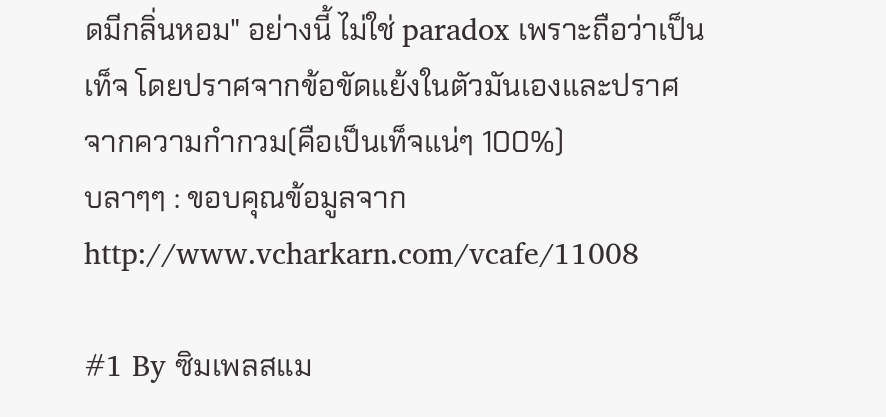ดมีกลิ่นหอม" อย่างนี้ ไม่ใช่ paradox เพราะถือว่าเป็นเท็จ โดยปราศจากข้อขัดแย้งในตัวมันเองและปราศจากความกำกวม(คือเป็นเท็จแน่ๆ 100%)
บลาๆๆ : ขอบคุณข้อมูลจาก http://www.vcharkarn.com/vcafe/11008

#1 By ซิมเพลสแม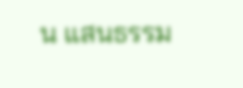น แสนธรรม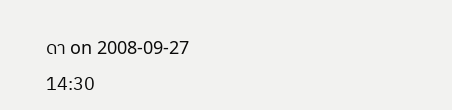ดา on 2008-09-27 14:30